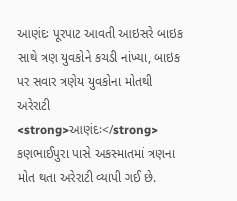આણંદઃ પૂરપાટ આવતી આઇસરે બાઇક સાથે ત્રણ યુવકોને કચડી નાંખ્યા, બાઇક પર સવાર ત્રણેય યુવકોના મોતથી અરેરાટી
<strong>આણંદઃ</strong> કણભાઈપુરા પાસે અકસ્માતમાં ત્રણના મોત થતા અરેરાટી વ્યાપી ગઈ છે.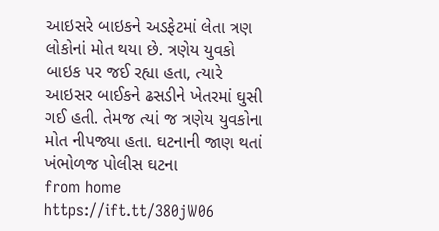આઇસરે બાઇકને અડફેટમાં લેતા ત્રણ લોકોનાં મોત થયા છે. ત્રણેય યુવકો બાઇક પર જઈ રહ્યા હતા, ત્યારે આઇસર બાઈકને ઢસડીને ખેતરમાં ઘુસી ગઈ હતી. તેમજ ત્યાં જ ત્રણેય યુવકોના મોત નીપજ્યા હતા. ઘટનાની જાણ થતાં ખંભોળજ પોલીસ ઘટના
from home https://ift.tt/380jW06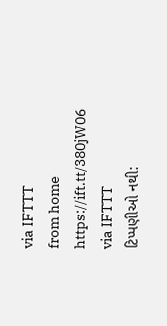via IFTTT
from home https://ift.tt/380jW06
via IFTTT
ટિપ્પણીઓ નથી: